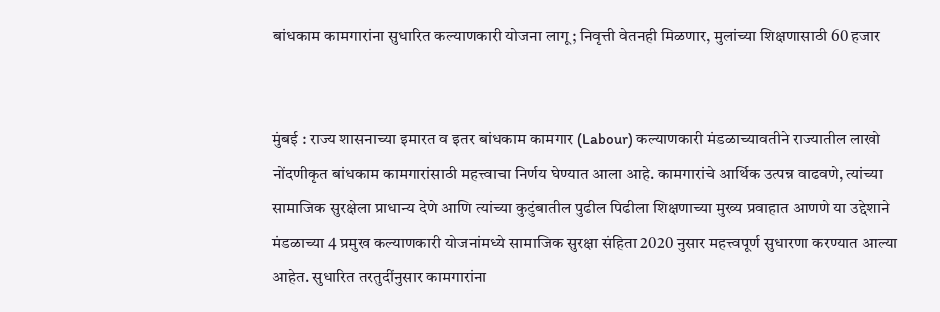बांधकाम कामगारांना सुधारित कल्याणकारी योजना लागू; निवृत्ती वेतनही मिळणार, मुलांच्या शिक्षणासाठी 60 हजार


मुंबई : राज्य शासनाच्या इमारत व इतर बांधकाम कामगार (Labour) कल्याणकारी मंडळाच्यावतीने राज्यातील लाखो नोंदणीकृत बांधकाम कामगारांसाठी महत्त्वाचा निर्णय घेण्यात आला आहे. कामगारांचे आर्थिक उत्पन्न वाढवणे, त्यांच्या सामाजिक सुरक्षेला प्राधान्य देणे आणि त्यांच्या कुटुंबातील पुढील पिढीला शिक्षणाच्या मुख्य प्रवाहात आणणे या उद्देशाने मंडळाच्या 4 प्रमुख कल्याणकारी योजनांमध्ये सामाजिक सुरक्षा संहिता 2020 नुसार महत्त्वपूर्ण सुधारणा करण्यात आल्या आहेत. सुधारित तरतुदींनुसार कामगारांना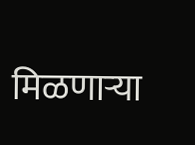मिळणाऱ्या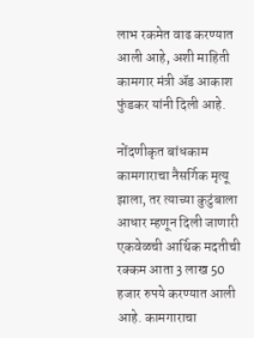लाभ रकमेत वाढ करण्यात आली आहे, अशी माहिती कामगार मंत्री ॲड आकाश फुंडकर यांनी दिली आहे.

नोंदणीकृत बांधकाम कामगाराचा नैसर्गिक मृत्यू झाला, तर त्याच्या कुटुंबाला आधार म्हणून दिली जाणारी एकवेळची आर्थिक मदतीची रक्कम आता 3 लाख 50 हजार रुपये करण्यात आली आहे. कामगाराचा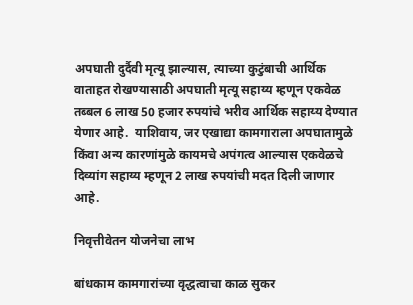अपघाती दुर्दैवी मृत्यू झाल्यास, त्याच्या कुटुंबाची आर्थिक वाताहत रोखण्यासाठी अपघाती मृत्यू सहाय्य म्हणून एकवेळ तब्बल 6 लाख 50 हजार रुपयांचे भरीव आर्थिक सहाय्य देण्यात येणार आहे.  याशिवाय, जर एखाद्या कामगाराला अपघातामुळे किंवा अन्य कारणांमुळे कायमचे अपंगत्व आल्यास एकवेळचे दिव्यांग सहाय्य म्हणून 2 लाख रुपयांची मदत दिली जाणार आहे.

निवृत्तीवेतन योजनेचा लाभ

बांधकाम कामगारांच्या वृद्धत्वाचा काळ सुकर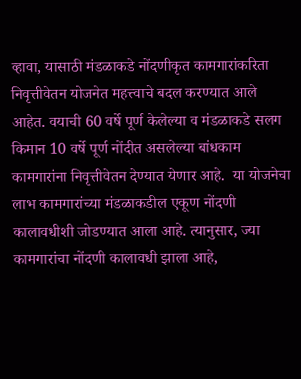व्हावा, यासाठी मंडळाकडे नोंदणीकृत कामगारांकरिता निवृत्तीवेतन योजनेत महत्त्वाचे बदल करण्यात आले आहेत. वयाची 60 वर्षे पूर्ण केलेल्या व मंडळाकडे सलग किमान 10 वर्षे पूर्ण नोंदीत असलेल्या बांधकाम कामगारांना निवृत्तीवेतन देण्यात येणार आहे.  या योजनेचा लाभ कामगारांच्या मंडळाकडील एकूण नोंदणी कालावधीशी जोडण्यात आला आहे. त्यानुसार, ज्या कामगारांचा नोंदणी कालावधी झाला आहे,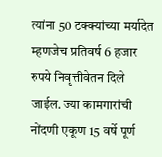त्यांना 50 टक्क्यांच्या मर्यादेत म्हणजेच प्रतिवर्ष 6 हजार रुपये निवृत्तीवेतन दिले जाईल. ज्या कामगारांची नोंदणी एकूण 15 वर्षे पूर्ण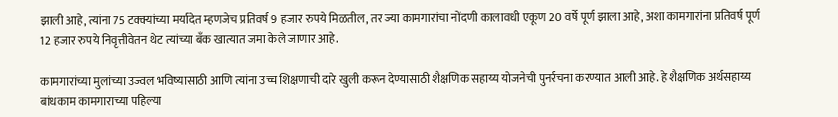झाली आहे, त्यांना 75 टक्क्यांच्या मर्यादेत म्हणजेच प्रतिवर्ष 9 हजार रुपये मिळतील, तर ज्या कामगारांचा नोंदणी कालावधी एकूण 20 वर्षे पूर्ण झाला आहे, अशा कामगारांना प्रतिवर्ष पूर्ण 12 हजार रुपये निवृत्तीवेतन थेट त्यांच्या बँक खात्यात जमा केले जाणार आहे.

कामगारांच्या मुलांच्या उज्वल भविष्यासाठी आणि त्यांना उच्च शिक्षणाची दारे खुली करून देण्यासाठी शैक्षणिक सहाय्य योजनेची पुनर्रचना करण्यात आली आहे. हे शैक्षणिक अर्थसहाय्य बांधकाम कामगाराच्या पहिल्या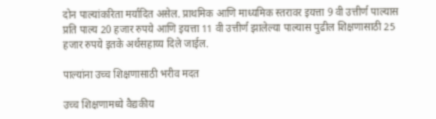दोन पाल्यांकरिता मर्यादित असेल. प्राथमिक आणि माध्यमिक स्तरावर इयत्ता 9 वी उत्तीर्ण पाल्यास  प्रति पाल्य 20 हजार रुपये आणि इयत्ता 11 वी उत्तीर्ण झालेल्या पाल्यास पुढील शिक्षणासाठी 25 हजार रुपये इतके अर्थसहाय्य दिले जाईल.

पाल्यांना उच्च शिक्षणासाठी भरीव मदत

उच्च शिक्षणामध्ये वैद्यकीय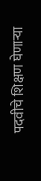पदवीचे शिक्षण घेणाऱ्या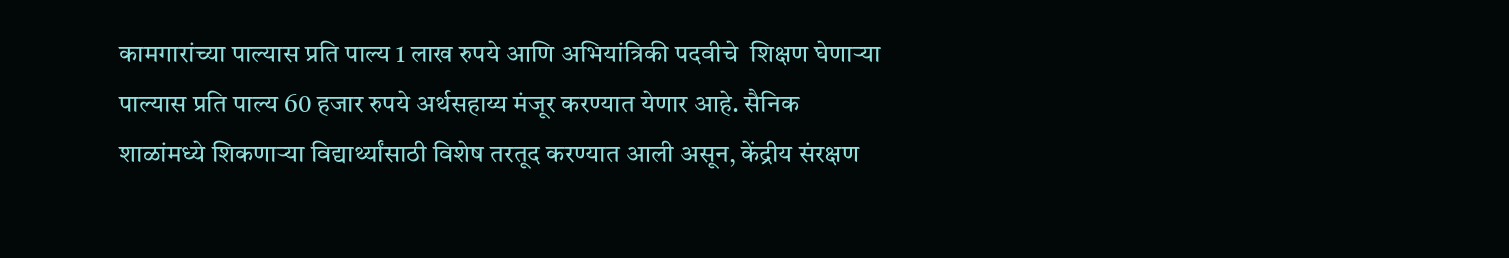कामगारांच्या पाल्यास प्रति पाल्य 1 लाख रुपये आणि अभियांत्रिकी पदवीचे  शिक्षण घेणाऱ्या पाल्यास प्रति पाल्य 60 हजार रुपये अर्थसहाय्य मंजूर करण्यात येणार आहे. सैनिक शाळांमध्ये शिकणाऱ्या विद्यार्थ्यांसाठी विशेष तरतूद करण्यात आली असून, केंद्रीय संरक्षण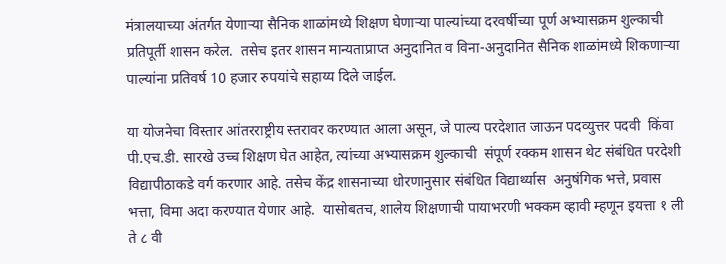मंत्रालयाच्या अंतर्गत येणाऱ्या सैनिक शाळांमध्ये शिक्षण घेणाऱ्या पाल्यांच्या दरवर्षीच्या पूर्ण अभ्यासक्रम शुल्काची प्रतिपूर्ती शासन करेल.  तसेच इतर शासन मान्यताप्राप्त अनुदानित व विना-अनुदानित सैनिक शाळांमध्ये शिकणाऱ्या पाल्यांना प्रतिवर्ष 10 हजार रुपयांचे सहाय्य दिले जाईल.

या योजनेचा विस्तार आंतरराष्ट्रीय स्तरावर करण्यात आला असून, जे पाल्य परदेशात जाऊन पदव्युत्तर पदवी  किंवा पी.एच.डी. सारखे उच्च शिक्षण घेत आहेत, त्यांच्या अभ्यासक्रम शुल्काची  संपूर्ण रक्कम शासन थेट संबंधित परदेशी विद्यापीठाकडे वर्ग करणार आहे. तसेच केंद्र शासनाच्या धोरणानुसार संबंधित विद्यार्थ्यास  अनुषंगिक भत्ते, प्रवास भत्ता, विमा अदा करण्यात येणार आहे.  यासोबतच, शालेय शिक्षणाची पायाभरणी भक्कम व्हावी म्हणून इयत्ता १ ली ते ८ वी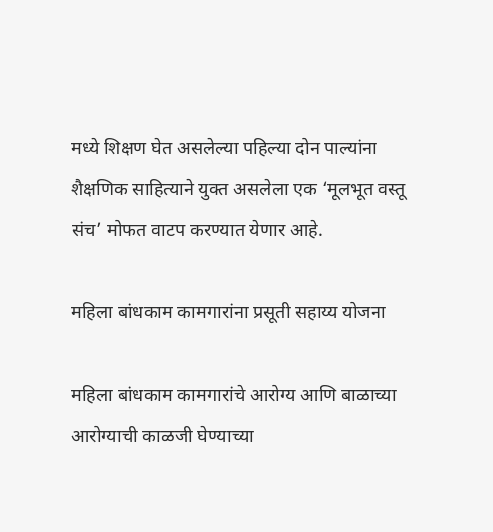मध्ये शिक्षण घेत असलेल्या पहिल्या दोन पाल्यांना शैक्षणिक साहित्याने युक्त असलेला एक ‘मूलभूत वस्तू संच’ मोफत वाटप करण्यात येणार आहे.

महिला बांधकाम कामगारांना प्रसूती सहाय्य योजना

महिला बांधकाम कामगारांचे आरोग्य आणि बाळाच्या आरोग्याची काळजी घेण्याच्या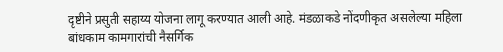दृष्टीने प्रसुती सहाय्य योजना लागू करण्यात आली आहे. मंडळाकडे नोंदणीकृत असलेल्या महिला बांधकाम कामगारांची नैसर्गिक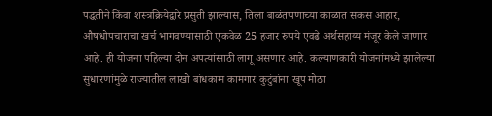पद्धतीने किंवा शस्त्रक्रियेद्वारे प्रसुती झाल्यास, तिला बाळंतपणाच्या काळात सकस आहार, औषधोपचाराचा खर्च भागवण्यासाठी एकवेळ 25 हजार रुपये एवढे अर्थसहाय्य मंजूर केले जाणार आहे. ही योजना पहिल्या दोन अपत्यांसाठी लागू असणार आहे. कल्याणकारी योजनांमध्ये झालेल्या सुधारणांमुळे राज्यातील लाखो बांधकाम कामगार कुटुंबांना खूप मोठा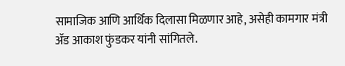सामाजिक आणि आर्थिक दिलासा मिळणार आहे, असेही कामगार मंत्री ॲड आकाश फुंडकर यांनी सांगितले.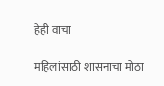हेही वाचा

महिलांसाठी शासनाचा मोठा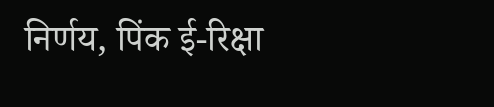निर्णय, पिंक ई-रिक्षा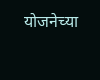योजनेच्या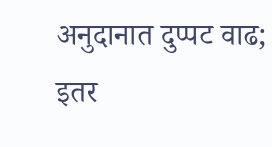अनुदानात दुप्पट वाढ; इतर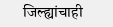जिल्ह्यांचाही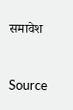समावेश



Source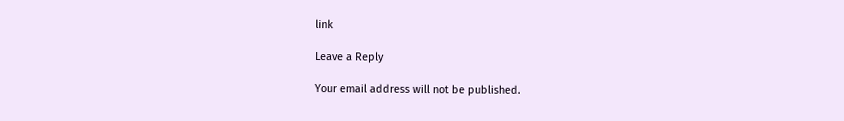link

Leave a Reply

Your email address will not be published.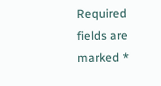Required fields are marked *